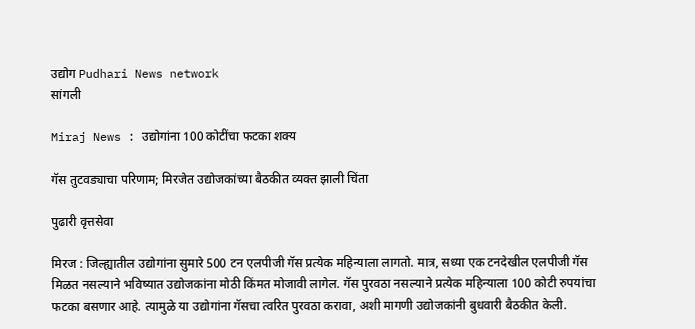उद्योग Pudhari News network
सांगली

Miraj News : उद्योगांना 100 कोटींचा फटका शक्य

गॅस तुटवड्याचा परिणाम; मिरजेत उद्योजकांच्या बैठकीत व्यक्त झाली चिंता

पुढारी वृत्तसेवा

मिरज : जिल्ह्यातील उद्योगांना सुमारे 500 टन एलपीजी गॅस प्रत्येक महिन्याला लागतो. मात्र, सध्या एक टनदेखील एलपीजी गॅस मिळत नसल्याने भविष्यात उद्योजकांना मोठी किंमत मोजावी लागेल. गॅस पुरवठा नसल्याने प्रत्येक महिन्याला 100 कोटी रुपयांचा फटका बसणार आहे. त्यामुळे या उद्योगांना गॅसचा त्वरित पुरवठा करावा, अशी मागणी उद्योजकांनी बुधवारी बैठकीत केली.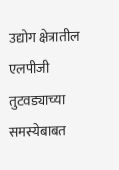उद्योग क्षेत्रातील एलपीजी तुटवड्याच्या समस्येबाबत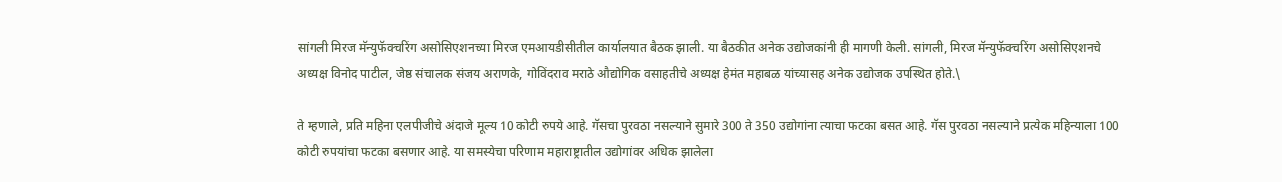सांगली मिरज मॅन्युफॅक्चरिंग असोसिएशनच्या मिरज एमआयडीसीतील कार्यालयात बैठक झाली. या बैठकीत अनेक उद्योजकांनी ही मागणी केली. सांगली, मिरज मॅन्युफॅक्चरिंग असोसिएशनचे अध्यक्ष विनोद पाटील, जेष्ठ संचालक संजय अराणके, गोविंदराव मराठे औद्योगिक वसाहतीचे अध्यक्ष हेमंत महाबळ यांच्यासह अनेक उद्योजक उपस्थित होते.\

ते म्हणाले, प्रति महिना एलपीजीचे अंदाजे मूल्य 10 कोटी रुपये आहे. गॅसचा पुरवठा नसल्याने सुमारे 300 ते 350 उद्योगांना त्याचा फटका बसत आहे. गॅस पुरवठा नसल्याने प्रत्येक महिन्याला 100 कोटी रुपयांचा फटका बसणार आहे. या समस्येचा परिणाम महाराष्ट्रातील उद्योगांवर अधिक झालेला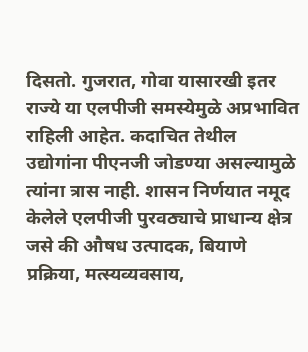दिसतो. गुजरात, गोवा यासारखी इतर राज्ये या एलपीजी समस्येमुळे अप्रभावित राहिली आहेत. कदाचित तेथील उद्योगांना पीएनजी जोडण्या असल्यामुळे त्यांना त्रास नाही. शासन निर्णयात नमूद केलेले एलपीजी पुरवठ्याचे प्राधान्य क्षेत्र जसे की औषध उत्पादक, बियाणे प्रक्रिया, मत्स्यव्यवसाय,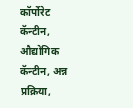कॉर्पोरेट कॅन्टीन, औद्योगिक कॅन्टीन, अन्न प्रक्रिया,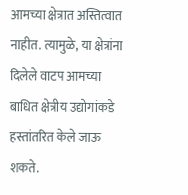आमच्या क्षेत्रात अस्तित्वात नाहीत. त्यामुळे, या क्षेत्रांना दिलेले वाटप आमच्या बाधित क्षेत्रीय उद्योगांकडे हस्तांतरित केले जाऊ शकते.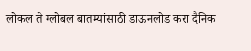लोकल ते ग्लोबल बातम्यांसाठी डाऊनलोड करा दैनिक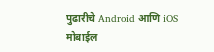पुढारीचे Android आणि iOS मोबाईल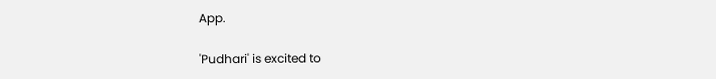App.

'Pudhari' is excited to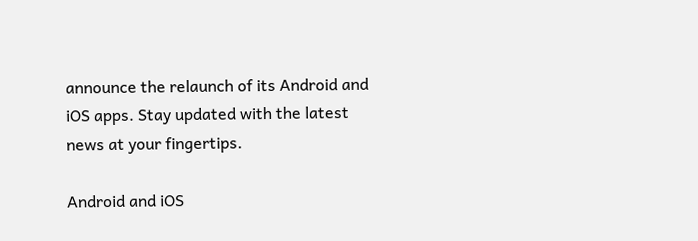announce the relaunch of its Android and iOS apps. Stay updated with the latest news at your fingertips.

Android and iOS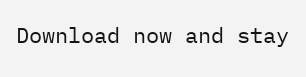Download now and stay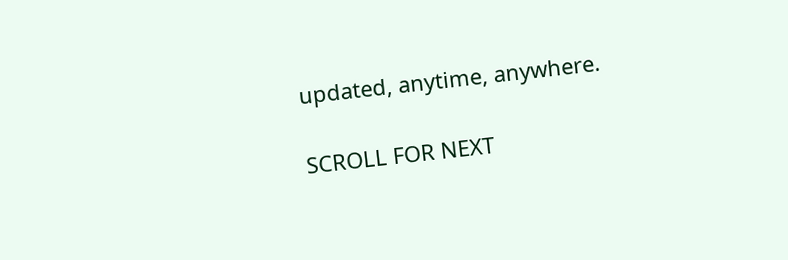updated, anytime, anywhere.

SCROLL FOR NEXT